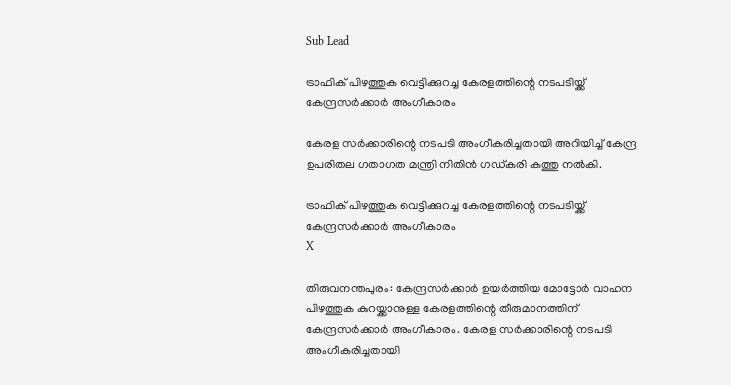Sub Lead

ട്രാഫിക് പിഴത്തുക വെട്ടിക്കുറച്ച കേരളത്തിന്റെ നടപടിയ്ക്ക് കേന്ദ്രസര്‍ക്കാര്‍ അംഗീകാരം

കേരള സര്‍ക്കാരിന്റെ നടപടി അംഗീകരിച്ചതായി അറിയിച്ച് കേന്ദ്ര ഉപരിതല ഗതാഗത മന്ത്രി നിതിന്‍ ഗഡ്കരി കത്തു നല്‍കി.

ട്രാഫിക് പിഴത്തുക വെട്ടിക്കുറച്ച കേരളത്തിന്റെ നടപടിയ്ക്ക് കേന്ദ്രസര്‍ക്കാര്‍ അംഗീകാരം
X

തിരുവനന്തപുരം: കേന്ദ്രസര്‍ക്കാര്‍ ഉയര്‍ത്തിയ മോട്ടോര്‍ വാഹന പിഴത്തുക കുറയ്ക്കാനുള്ള കേരളത്തിന്റെ തീരുമാനത്തിന് കേന്ദ്രസര്‍ക്കാര്‍ അംഗീകാരം. കേരള സര്‍ക്കാരിന്റെ നടപടി അംഗീകരിച്ചതായി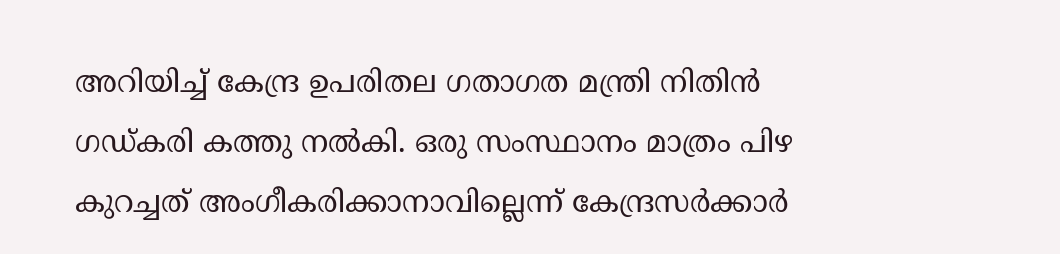അറിയിച്ച് കേന്ദ്ര ഉപരിതല ഗതാഗത മന്ത്രി നിതിന്‍ ഗഡ്കരി കത്തു നല്‍കി. ഒരു സംസ്ഥാനം മാത്രം പിഴ കുറച്ചത് അംഗീകരിക്കാനാവില്ലെന്ന് കേന്ദ്രസര്‍ക്കാര്‍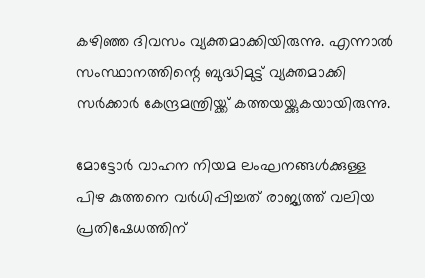കഴിഞ്ഞ ദിവസം വ്യക്തമാക്കിയിരുന്നു. എന്നാല്‍ സംസ്ഥാനത്തിന്റെ ബുദ്ധിമുട്ട് വ്യക്തമാക്കി സര്‍ക്കാര്‍ കേന്ദ്രമന്ത്രിയ്ക്ക് കത്തയയ്ക്കുകയായിരുന്നു.

മോട്ടോര്‍ വാഹന നിയമ ലംഘനങ്ങള്‍ക്കുള്ള പിഴ കുത്തനെ വര്‍ധിപ്പിച്ചത് രാജ്യത്ത് വലിയ പ്രതിഷേധത്തിന്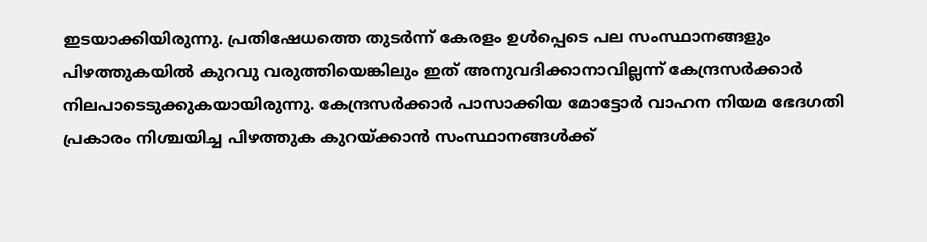ഇടയാക്കിയിരുന്നു. പ്രതിഷേധത്തെ തുടര്‍ന്ന് കേരളം ഉള്‍പ്പെടെ പല സംസ്ഥാനങ്ങളും പിഴത്തുകയില്‍ കുറവു വരുത്തിയെങ്കിലും ഇത് അനുവദിക്കാനാവില്ലന്ന് കേന്ദ്രസര്‍ക്കാര്‍ നിലപാടെടുക്കുകയായിരുന്നു. കേന്ദ്രസര്‍ക്കാര്‍ പാസാക്കിയ മോട്ടോര്‍ വാഹന നിയമ ഭേദഗതി പ്രകാരം നിശ്ചയിച്ച പിഴത്തുക കുറയ്ക്കാന്‍ സംസ്ഥാനങ്ങള്‍ക്ക്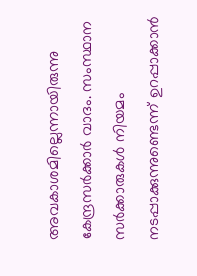അവകാശമില്ലെന്നായിരുന്നു കേന്ദ്രസര്‍ക്കാര്‍ വാദം. സംസ്ഥാന സര്‍ക്കാരുകള്‍ നിയമം നടപ്പാക്കുന്നുണ്ടെന്ന് ഉറപ്പാക്കാന്‍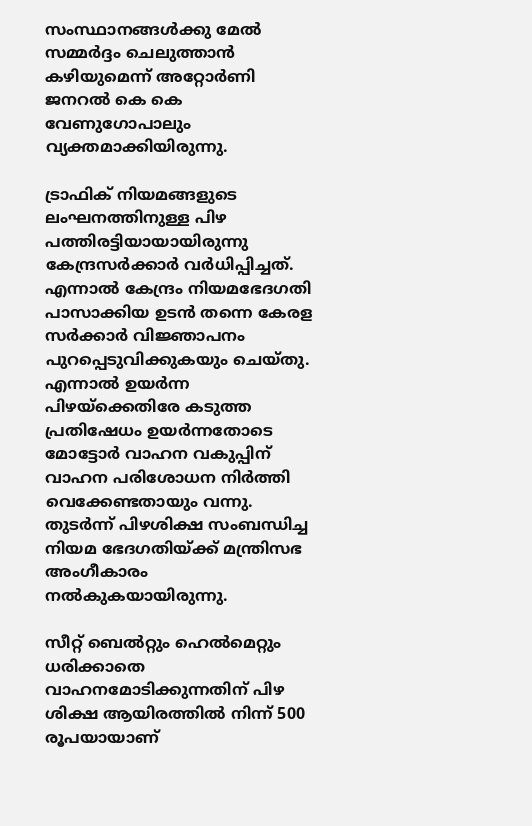സംസ്ഥാനങ്ങള്‍ക്കു മേല്‍ സമ്മര്‍ദ്ദം ചെലുത്താന്‍ കഴിയുമെന്ന് അറ്റോര്‍ണി ജനറല്‍ കെ കെ വേണുഗോപാലും വ്യക്തമാക്കിയിരുന്നു.

ട്രാഫിക് നിയമങ്ങളുടെ ലംഘനത്തിനുള്ള പിഴ പത്തിരട്ടിയായായിരുന്നു കേന്ദ്രസര്‍ക്കാര്‍ വര്‍ധിപ്പിച്ചത്. എന്നാല്‍ കേന്ദ്രം നിയമഭേദഗതി പാസാക്കിയ ഉടന്‍ തന്നെ കേരള സര്‍ക്കാര്‍ വിജ്ഞാപനം പുറപ്പെടുവിക്കുകയും ചെയ്തു. എന്നാല്‍ ഉയര്‍ന്ന പിഴയ്‌ക്കെതിരേ കടുത്ത പ്രതിഷേധം ഉയര്‍ന്നതോടെ മോട്ടോര്‍ വാഹന വകുപ്പിന് വാഹന പരിശോധന നിര്‍ത്തി വെക്കേണ്ടതായും വന്നു. തുടര്‍ന്ന് പിഴശിക്ഷ സംബന്ധിച്ച നിയമ ഭേദഗതിയ്ക്ക് മന്ത്രിസഭ അംഗീകാരം നല്‍കുകയായിരുന്നു.

സീറ്റ് ബെല്‍റ്റും ഹെല്‍മെറ്റും ധരിക്കാതെ വാഹനമോടിക്കുന്നതിന് പിഴ ശിക്ഷ ആയിരത്തില്‍ നിന്ന് 500 രൂപയായാണ്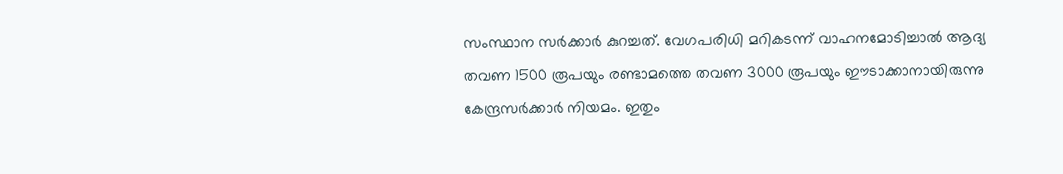സംസ്ഥാന സര്‍ക്കാര്‍ കുറച്ചത്. വേഗപരിധി മറികടന്ന് വാഹനമോടിച്ചാല്‍ ആദ്യ തവണ 1500 രൂപയും രണ്ടാമത്തെ തവണ 3000 രൂപയും ഈടാക്കാനായിരുന്നു കേന്ദ്രസര്‍ക്കാര്‍ നിയമം. ഇതും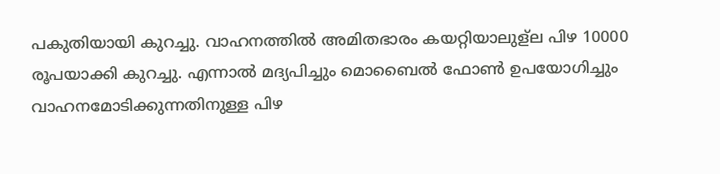പകുതിയായി കുറച്ചു. വാഹനത്തില്‍ അമിതഭാരം കയറ്റിയാലുള്‌ല പിഴ 10000 രൂപയാക്കി കുറച്ചു. എന്നാല്‍ മദ്യപിച്ചും മൊബൈല്‍ ഫോണ്‍ ഉപയോഗിച്ചും വാഹനമോടിക്കുന്നതിനുള്ള പിഴ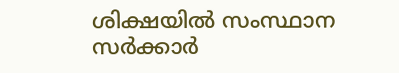ശിക്ഷയില്‍ സംസ്ഥാന സര്‍ക്കാര്‍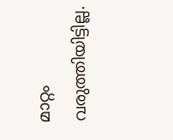മാറ്റം വരുത്തിയിട്ടില്ല.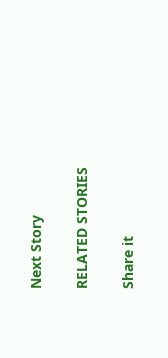Next Story

RELATED STORIES

Share it